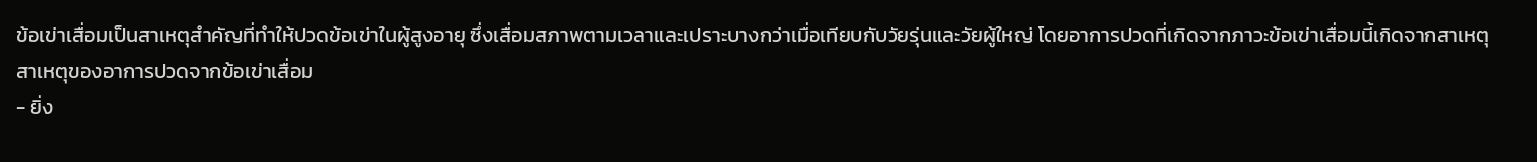ข้อเข่าเสื่อมเป็นสาเหตุสำคัญที่ทำให้ปวดข้อเข่าในผู้สูงอายุ ซึ่งเสื่อมสภาพตามเวลาและเปราะบางกว่าเมื่อเทียบกับวัยรุ่นและวัยผู้ใหญ่ โดยอาการปวดที่เกิดจากภาวะข้อเข่าเสื่อมนี้เกิดจากสาเหตุ
สาเหตุของอาการปวดจากข้อเข่าเสื่อม
- ยิ่ง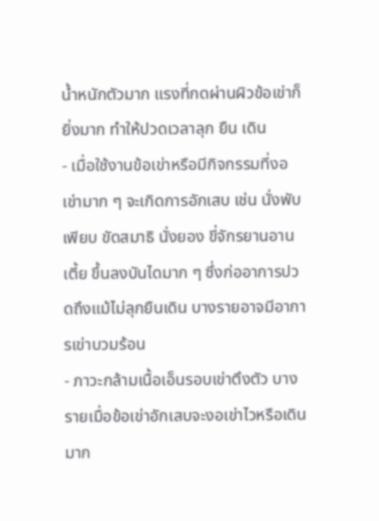น้ำหนักตัวมาก แรงที่กดผ่านผิวข้อเข่าก็ยิ่งมาก ทำให้ปวดเวลาลุก ยืน เดิน
- เมื่อใช้งานข้อเข่าหรือมีกิจกรรมที่งอเข่ามาก ๆ จะเกิดการอักเสบ เช่น นั่งพับเพียบ ขัดสมาธิ นั่งยอง ขี่จักรยานอานเตี้ย ขึ้นลงบันไดมาก ๆ ซึ่งก่ออาการปวดถึงแม้ไม่ลุกยืนเดิน บางรายอาจมีอาการเข่าบวมร้อน
- ภาวะกล้ามเนื้อเอ็นรอบเข่าตึงตัว บางรายเมื่อข้อเข่าอักเสบจะงอเข่าไวหรือเดินมาก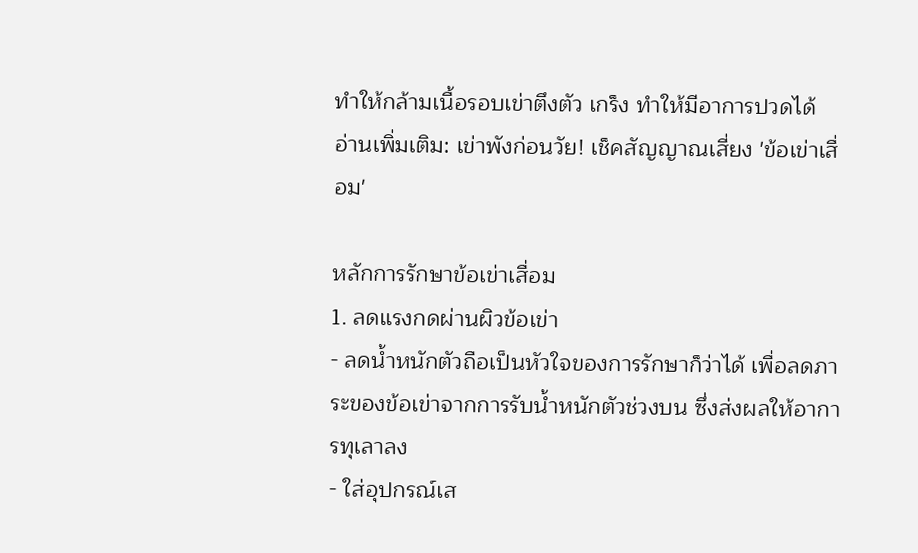ทำให้กล้ามเนื้อรอบเข่าตึงตัว เกร็ง ทำให้มีอาการปวดได้
อ่านเพิ่มเติม: เข่าพังก่อนวัย! เช็คสัญญาณเสี่ยง 'ข้อเข่าเสื่อม'

หลักการรักษาข้อเข่าเสื่อม
1. ลดแรงกดผ่านผิวข้อเข่า
- ลดน้ำหนักตัวถือเป็นหัวใจของการรักษาก็ว่าได้ เพื่อลดภาระของข้อเข่าจากการรับน้ำหนักตัวช่วงบน ซึ่งส่งผลให้อาการทุเลาลง
- ใส่อุปกรณ์เส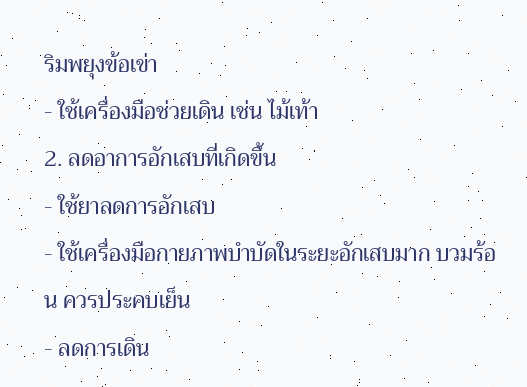ริมพยุงข้อเข่า
- ใช้เครื่องมือช่วยเดิน เช่น ไม้เท้า
2. ลดอาการอักเสบที่เกิดขึ้น
- ใช้ยาลดการอักเสบ
- ใช้เครื่องมือกายภาพบำบัดในระยะอักเสบมาก บวมร้อน ควรประคบเย็น
- ลดการเดิน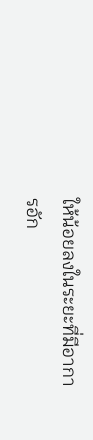ให้น้อยลงในระยะที่มีอาการอัก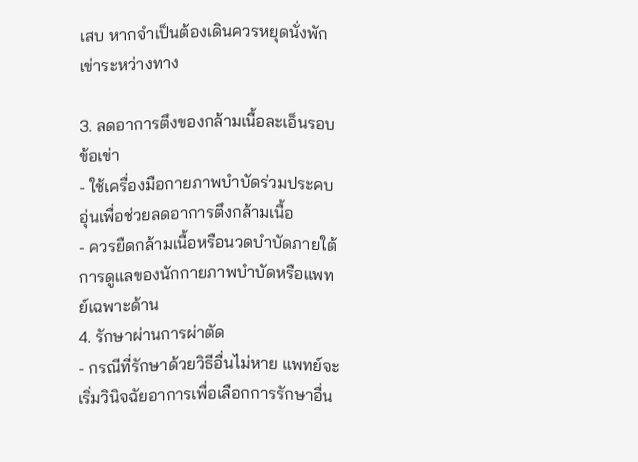เสบ หากจำเป็นต้องเดินควรหยุดนั่งพักเข่าระหว่างทาง

3. ลดอาการตึงของกล้ามเนื้อละเอ็นรอบข้อเข่า
- ใช้เครื่องมือกายภาพบำบัดร่วมประคบอุ่นเพื่อช่วยลดอาการตึงกล้ามเนื้อ
- ควรยืดกล้ามเนื้อหรือนวดบำบัดภายใต้การดูแลของนักกายภาพบำบัดหรือแพทย์เฉพาะด้าน
4. รักษาผ่านการผ่าตัด
- กรณีที่รักษาด้วยวิธีอื่นไม่หาย แพทย์จะเริ่มวินิจฉัยอาการเพื่อเลือกการรักษาอื่น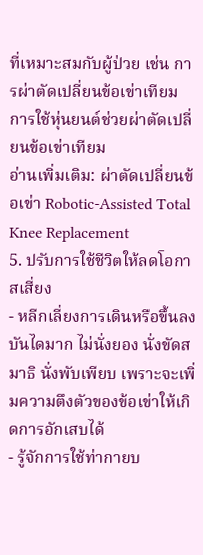ที่เหมาะสมกับผู้ป่วย เช่น การผ่าตัดเปลี่ยนข้อเข่าเทียม การใช้หุ่นยนต์ช่วยผ่าตัดเปลี่ยนข้อเข่าเทียม
อ่านเพิ่มเติม: ผ่าตัดเปลี่ยนข้อเข่า Robotic-Assisted Total Knee Replacement
5. ปรับการใช้ชีวิตให้ลดโอกาสเสี่ยง
- หลีกเลี่ยงการเดินหรือขึ้นลงบันไดมาก ไม่นั่งยอง นั่งขัดสมาธิ นั่งพับเพียบ เพราะจะเพิ่มความตึงตัวของข้อเข่าให้เกิดการอักเสบได้
- รู้จักการใช้ท่ากายบ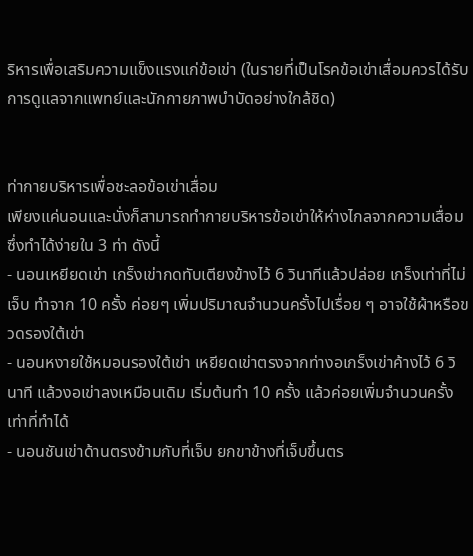ริหารเพื่อเสริมความแข็งแรงแก่ข้อเข่า (ในรายที่เป็นโรคข้อเข่าเสื่อมควรได้รับการดูแลจากแพทย์และนักกายภาพบำบัดอย่างใกล้ชิด)


ท่ากายบริหารเพื่อชะลอข้อเข่าเสื่อม
เพียงแค่นอนและนั่งก็สามารถทำกายบริหารข้อเข่าให้ห่างไกลจากความเสื่อม ซึ่งทำได้ง่ายใน 3 ท่า ดังนี้
- นอนเหยียดเข่า เกร็งเข่ากดทับเตียงข้างไว้ 6 วินาทีแล้วปล่อย เกร็งเท่าที่ไม่เจ็บ ทำจาก 10 ครั้ง ค่อยๆ เพิ่มปริมาณจำนวนครั้งไปเรื่อย ๆ อาจใช้ผ้าหรือขวดรองใต้เข่า
- นอนหงายใช้หมอนรองใต้เข่า เหยียดเข่าตรงจากท่างอเกร็งเข่าค้างไว้ 6 วินาที แล้วงอเข่าลงเหมือนเดิม เริ่มต้นทำ 10 ครั้ง แล้วค่อยเพิ่มจำนวนครั้งเท่าที่ทำได้
- นอนชันเข่าด้านตรงข้ามกับที่เจ็บ ยกขาข้างที่เจ็บขึ้นตร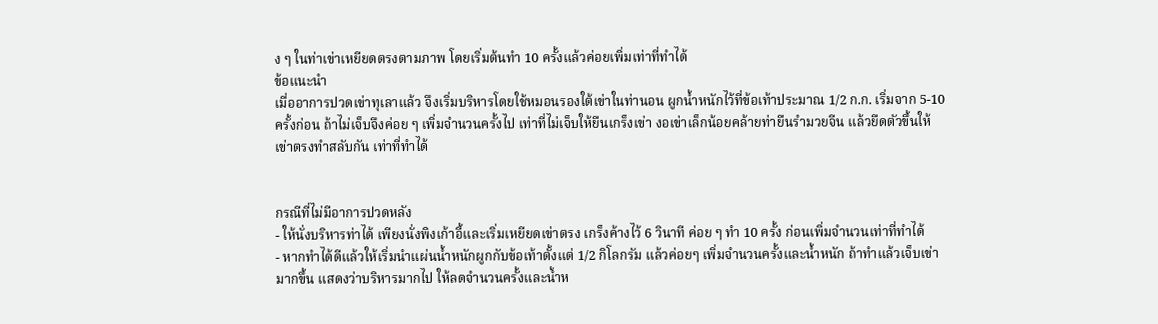ง ๆ ในท่าเข่าเหยียดตรงตามภาพ โดยเริ่มต้นทำ 10 ครั้งแล้วค่อยเพิ่มเท่าที่ทำได้
ข้อแนะนำ
เมื่ออาการปวดเข่าทุเลาแล้ว จึงเริ่มบริหารโดยใช้หมอนรองใต้เข่าในท่านอน ผูกน้ำหนักไว้ที่ข้อเท้าประมาณ 1/2 ก.ก. เริ่มจาก 5-10 ครั้งก่อน ถ้าไม่เจ็บจึงค่อย ๆ เพิ่มจำนวนครั้งไป เท่าที่ไม่เจ็บให้ยืนเกร็งเข่า งอเข่าเล็กน้อยคล้ายท่ายืนรำมวยจีน แล้วยืดตัวขึ้นให้เข่าตรงทำสลับกัน เท่าที่ทำได้


กรณีที่ไม่มีอาการปวดหลัง
- ให้นั่งบริหารท่าได้ เพียงนั่งพิงเก้าอี้และเริ่มเหยียดเข่าตรง เกร็งค้างไว้ 6 วินาที ค่อย ๆ ทำ 10 ครั้ง ก่อนเพิ่มจำนวนเท่าที่ทำได้
- หากทำได้ดีแล้วให้เริ่มนำแผ่นน้ำหนักผูกกับข้อเท้าตั้งแต่ 1/2 กิโลกรัม แล้วค่อยๆ เพิ่มจำนวนครั้งและน้ำหนัก ถ้าทำแล้วเจ็บเข่ามากขึ้น แสดงว่าบริหารมากไป ให้ลดจำนวนครั้งและน้ำห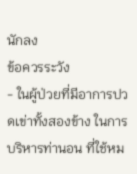นักลง
ข้อควรระวัง
- ในผู้ป่วยที่มีอาการปวดเข่าทั้งสองข้าง ในการบริหารท่านอน ที่ใช้หม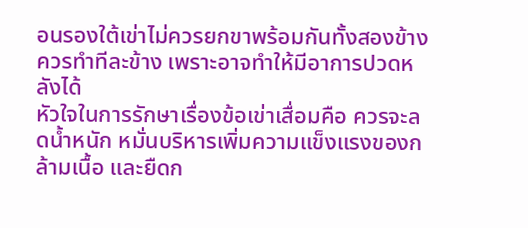อนรองใต้เข่าไม่ควรยกขาพร้อมกันทั้งสองข้างควรทำทีละข้าง เพราะอาจทำให้มีอาการปวดหลังได้
หัวใจในการรักษาเรื่องข้อเข่าเสื่อมคือ ควรจะลดน้ำหนัก หมั่นบริหารเพิ่มความแข็งแรงของกล้ามเนื้อ และยืดก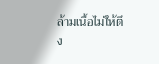ล้ามเนื้อไม่ให้ตึง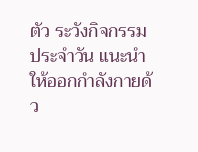ตัว ระวังกิจกรรมประจำวัน แนะนำให้ออกกำลังกายด้ว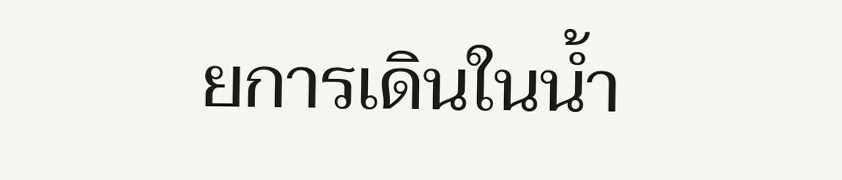ยการเดินในน้ำ